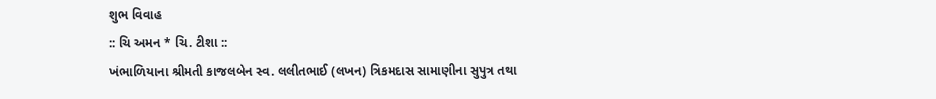શુભ વિવાહ
:: ચિ અમન * ચિ. ટીશા ::
ખંભાળિયાના શ્રીમતી કાજલબેન સ્વ. લલીતભાઈ (લખન) ત્રિકમદાસ સામાણીના સુપુત્ર તથા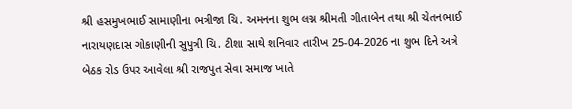શ્રી હસમુખભાઈ સામાણીના ભત્રીજા ચિ. અમનના શુભ લગ્ન શ્રીમતી ગીતાબેન તથા શ્રી ચેતનભાઈ નારાયણદાસ ગોકાણીની સુપુત્રી ચિ. ટીશા સાથે શનિવાર તારીખ 25-04-2026 ના શુભ દિને અત્રે બેઠક રોડ ઉપર આવેલા શ્રી રાજપુત સેવા સમાજ ખાતે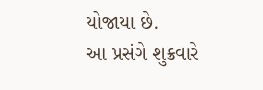યોજાયા છે.
આ પ્રસંગે શુક્રવારે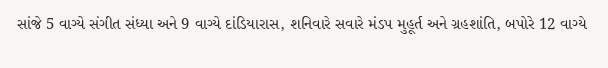સાંજે 5 વાગ્યે સંગીત સંધ્યા અને 9 વાગ્યે દાંડિયારાસ, શનિવારે સવારે મંડપ મુહૂર્ત અને ગ્રહશાંતિ, બપોરે 12 વાગ્યે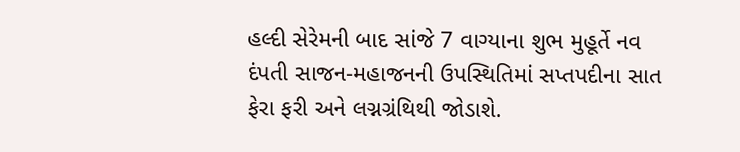હલ્દી સેરેમની બાદ સાંજે 7 વાગ્યાના શુભ મુહૂર્તે નવ દંપતી સાજન-મહાજનની ઉપસ્થિતિમાં સપ્તપદીના સાત ફેરા ફરી અને લગ્નગ્રંથિથી જોડાશે.